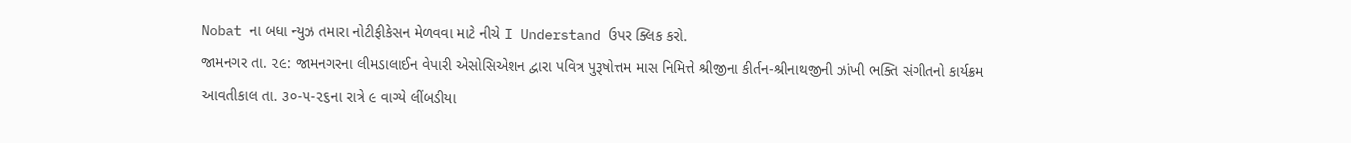Nobat ના બધા ન્યુઝ તમારા નોટીફીકેસન મેળવવા માટે નીચે I Understand ઉપર ક્લિક કરો.
જામનગર તા. ૨૯: જામનગરના લીમડાલાઈન વેપારી એસોસિએશન દ્વારા પવિત્ર પુરૂષોત્તમ માસ નિમિત્તે શ્રીજીના કીર્તન-શ્રીનાથજીની ઝાંખી ભક્તિ સંગીતનો કાર્યક્રમ આવતીકાલ તા. ૩૦-૫-૨૬ના રાત્રે ૯ વાગ્યે લીંબડીયા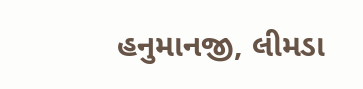હનુમાનજી, લીમડા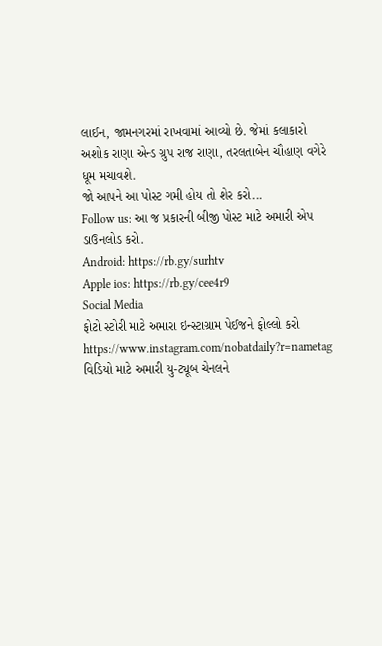લાઈન, જામનગરમાં રાખવામાં આવ્યો છે. જેમાં કલાકારો અશોક રાણા એન્ડ ગ્રુપ રાજ રાણા, તરલતાબેન ચૌહાણ વગેરે ધૂમ મચાવશે.
જો આપને આ પોસ્ટ ગમી હોય તો શેર કરો...
Follow us: આ જ પ્રકારની બીજી પોસ્ટ માટે અમારી એપ ડાઉનલોડ કરો.
Android: https://rb.gy/surhtv
Apple ios: https://rb.gy/cee4r9
Social Media
ફોટો સ્ટોરી માટે અમારા ઇન્સ્ટાગ્રામ પેઈજને ફોલ્લો કરો
https://www.instagram.com/nobatdaily?r=nametag
વિડિયો માટે અમારી યુ-ટ્યૂબ ચેનલને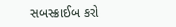સબસ્ક્રાઈબ કરો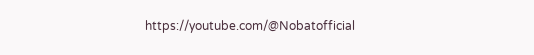https://youtube.com/@Nobatofficial